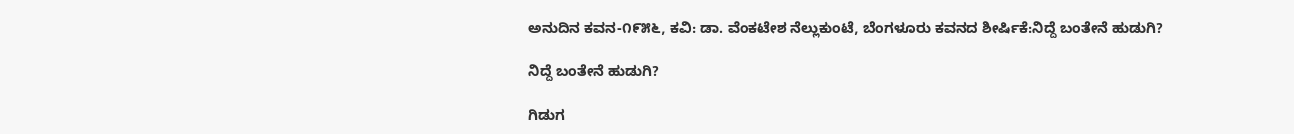ಅನುದಿನ ಕವನ-೧೯೫೬, ಕವಿ: ಡಾ. ವೆಂಕಟೇಶ ನೆಲ್ಲುಕುಂಟೆ, ಬೆಂಗಳೂರು ಕವನದ ಶೀರ್ಷಿಕೆ:ನಿದ್ದೆ ಬಂತೇನೆ ಹುಡುಗಿ?

ನಿದ್ದೆ ಬಂತೇನೆ ಹುಡುಗಿ?

ಗಿಡುಗ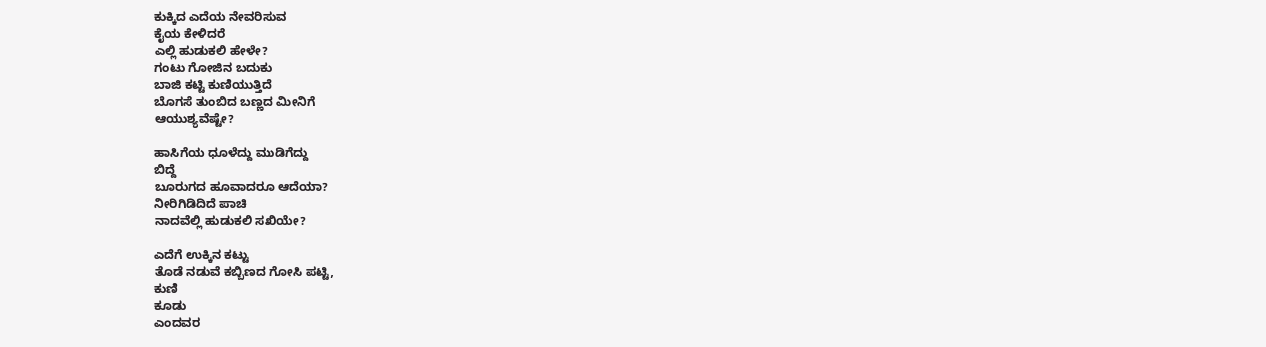ಕುಕ್ಕಿದ ಎದೆಯ ನೇವರಿಸುವ
ಕೈಯ ಕೇಳಿದರೆ
ಎಲ್ಲಿ ಹುಡುಕಲಿ ಹೇಳೇ?
ಗಂಟು ಗೋಜಿನ ಬದುಕು
ಬಾಜಿ ಕಟ್ಟಿ ಕುಣಿಯುತ್ತಿದೆ
ಬೊಗಸೆ ತುಂಬಿದ ಬಣ್ಣದ ಮೀನಿಗೆ
ಆಯುಶ್ಯವೆಷ್ಟೇ?

ಹಾಸಿಗೆಯ ಧೂಳೆದ್ದು ಮುಡಿಗೆದ್ದು
ಬಿದ್ದೆ
ಬೂರುಗದ ಹೂವಾದರೂ ಆದೆಯಾ?
ನೀರಿಗಿಡಿದಿದೆ ಪಾಚಿ
ನಾದವೆಲ್ಲಿ ಹುಡುಕಲಿ ಸಖಿಯೇ?

ಎದೆಗೆ ಉಕ್ಕಿನ ಕಟ್ಟು
ತೊಡೆ ನಡುವೆ ಕಬ್ಬಿಣದ ಗೋಸಿ ಪಟ್ಟಿ,
ಕುಣಿ
ಕೂಡು
ಎಂದವರ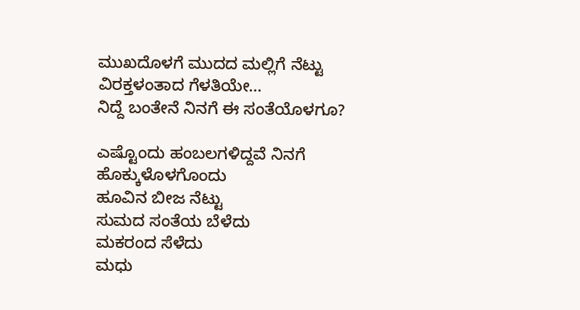ಮುಖದೊಳಗೆ ಮುದದ ಮಲ್ಲಿಗೆ ನೆಟ್ಟು
ವಿರಕ್ತಳಂತಾದ ಗೆಳತಿಯೇ…
ನಿದ್ದೆ ಬಂತೇನೆ ನಿನಗೆ ಈ ಸಂತೆಯೊಳಗೂ?

ಎಷ್ಟೊಂದು ಹಂಬಲಗಳಿದ್ದವೆ ನಿನಗೆ
ಹೊಕ್ಕುಳೊಳಗೊಂದು
ಹೂವಿನ ಬೀಜ ನೆಟ್ಟು
ಸುಮದ ಸಂತೆಯ ಬೆಳೆದು
ಮಕರಂದ ಸೆಳೆದು
ಮಧು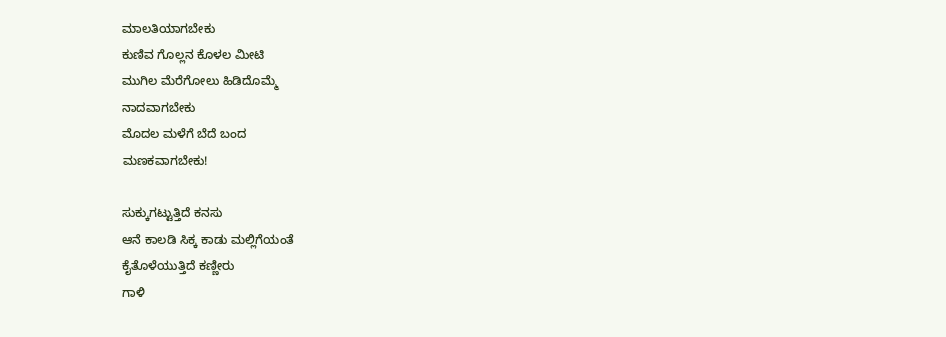ಮಾಲತಿಯಾಗಬೇಕು
ಕುಣಿವ ಗೊಲ್ಲನ ಕೊಳಲ ಮೀಟಿ
ಮುಗಿಲ ಮೆರೆಗೋಲು ಹಿಡಿದೊಮ್ಮೆ
ನಾದವಾಗಬೇಕು
ಮೊದಲ ಮಳೆಗೆ ಬೆದೆ ಬಂದ
ಮಣಕವಾಗಬೇಕು!

ಸುಕ್ಕುಗಟ್ಟುತ್ತಿದೆ ಕನಸು
ಆನೆ ಕಾಲಡಿ ಸಿಕ್ಕ ಕಾಡು ಮಲ್ಲಿಗೆಯಂತೆ
ಕೈತೊಳೆಯುತ್ತಿದೆ ಕಣ್ಣೀರು
ಗಾಳಿ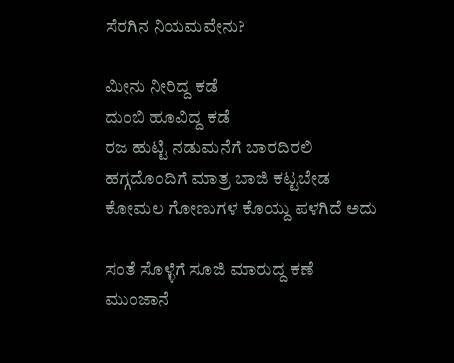ಸೆರಗಿನ ನಿಯಮವೇನು?

ಮೀನು ನೀರಿದ್ದ ಕಡೆ
ದುಂಬಿ ಹೂವಿದ್ದ ಕಡೆ
ರಜ ಹುಟ್ಟಿ ನಡುಮನೆಗೆ ಬಾರದಿರಲಿ
ಹಗ್ಗದೊಂದಿಗೆ ಮಾತ್ರ ಬಾಜಿ ಕಟ್ಟಬೇಡ
ಕೋಮಲ ಗೋಣುಗಳ ಕೊಯ್ದು ಪಳಗಿದೆ ಅದು

ಸಂತೆ ಸೊಳ್ಳೆಗೆ ಸೂಜಿ ಮಾರುದ್ದ ಕಣೆ
ಮುಂಜಾನೆ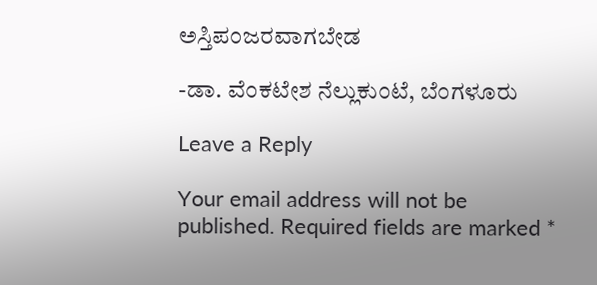ಅಸ್ತಿಪಂಜರವಾಗಬೇಡ

-ಡಾ. ವೆಂಕಟೇಶ ನೆಲ್ಲುಕುಂಟೆ, ಬೆಂಗಳೂರು

Leave a Reply

Your email address will not be published. Required fields are marked *